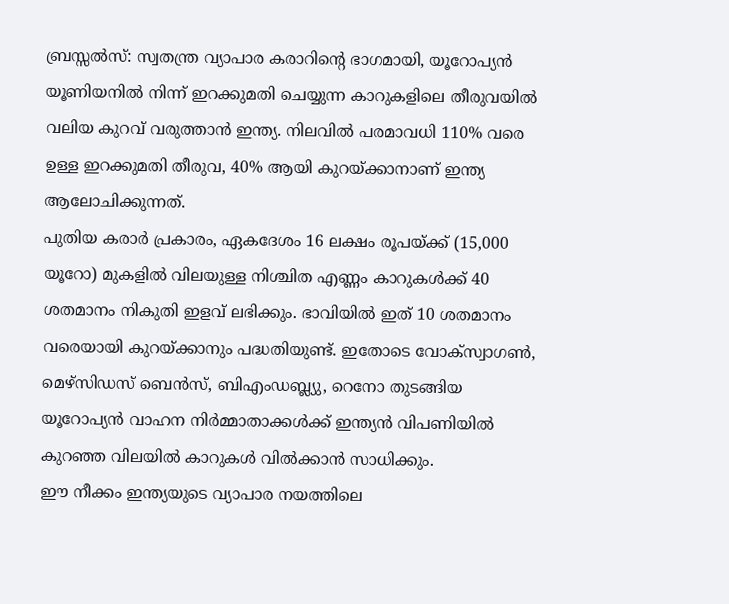ബ്രസ്സൽസ്: സ്വതന്ത്ര വ്യാപാര കരാറിന്റെ ഭാഗമായി, യൂറോപ്യൻ യൂണിയനിൽ നിന്ന് ഇറക്കുമതി ചെയ്യുന്ന കാറുകളിലെ തീരുവയിൽ വലിയ കുറവ് വരുത്താൻ ഇന്ത്യ. നിലവിൽ പരമാവധി 110% വരെ ഉള്ള ഇറക്കുമതി തീരുവ, 40% ആയി കുറയ്ക്കാനാണ് ഇന്ത്യ ആലോചിക്കുന്നത്.
പുതിയ കരാർ പ്രകാരം, ഏകദേശം 16 ലക്ഷം രൂപയ്ക്ക് (15,000 യൂറോ) മുകളിൽ വിലയുള്ള നിശ്ചിത എണ്ണം കാറുകൾക്ക് 40 ശതമാനം നികുതി ഇളവ് ലഭിക്കും. ഭാവിയിൽ ഇത് 10 ശതമാനം വരെയായി കുറയ്ക്കാനും പദ്ധതിയുണ്ട്. ഇതോടെ വോക്സ്വാഗൺ, മെഴ്സിഡസ് ബെൻസ്, ബിഎംഡബ്ല്യു, റെനോ തുടങ്ങിയ യൂറോപ്യൻ വാഹന നിർമ്മാതാക്കൾക്ക് ഇന്ത്യൻ വിപണിയിൽ കുറഞ്ഞ വിലയിൽ കാറുകൾ വിൽക്കാൻ സാധിക്കും.
ഈ നീക്കം ഇന്ത്യയുടെ വ്യാപാര നയത്തിലെ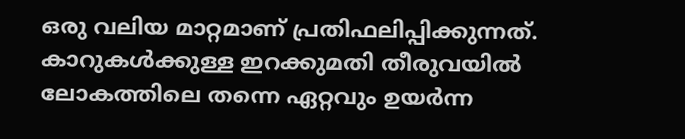ഒരു വലിയ മാറ്റമാണ് പ്രതിഫലിപ്പിക്കുന്നത്. കാറുകൾക്കുള്ള ഇറക്കുമതി തീരുവയിൽ ലോകത്തിലെ തന്നെ ഏറ്റവും ഉയർന്ന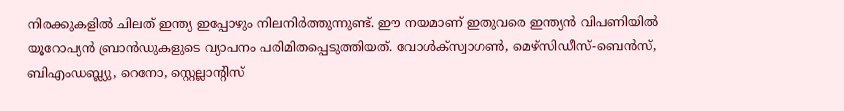നിരക്കുകളിൽ ചിലത് ഇന്ത്യ ഇപ്പോഴും നിലനിർത്തുന്നുണ്ട്. ഈ നയമാണ് ഇതുവരെ ഇന്ത്യൻ വിപണിയിൽ യൂറോപ്യൻ ബ്രാൻഡുകളുടെ വ്യാപനം പരിമിതപ്പെടുത്തിയത്. വോൾക്സ്വാഗൺ, മെഴ്സിഡീസ്-ബെൻസ്, ബിഎംഡബ്ല്യു, റെനോ, സ്റ്റെല്ലാന്റിസ്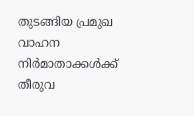തുടങ്ങിയ പ്രമുഖ വാഹന നിർമാതാക്കൾക്ക് തീരുവ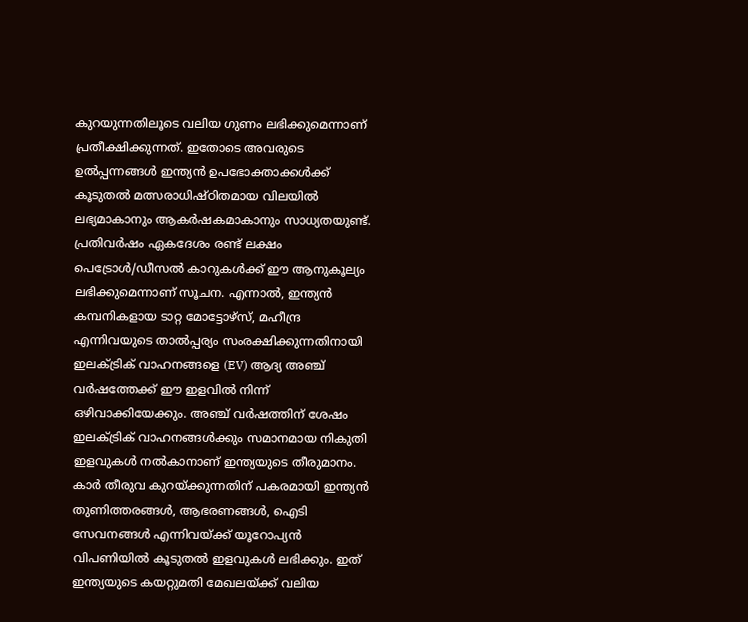കുറയുന്നതിലൂടെ വലിയ ഗുണം ലഭിക്കുമെന്നാണ് പ്രതീക്ഷിക്കുന്നത്. ഇതോടെ അവരുടെ ഉൽപ്പന്നങ്ങൾ ഇന്ത്യൻ ഉപഭോക്താക്കൾക്ക് കൂടുതൽ മത്സരാധിഷ്ഠിതമായ വിലയിൽ ലഭ്യമാകാനും ആകർഷകമാകാനും സാധ്യതയുണ്ട്.
പ്രതിവർഷം ഏകദേശം രണ്ട് ലക്ഷം പെട്രോൾ/ഡീസൽ കാറുകൾക്ക് ഈ ആനുകൂല്യം ലഭിക്കുമെന്നാണ് സൂചന. എന്നാൽ, ഇന്ത്യൻ കമ്പനികളായ ടാറ്റ മോട്ടോഴ്സ്, മഹീന്ദ്ര എന്നിവയുടെ താൽപ്പര്യം സംരക്ഷിക്കുന്നതിനായി ഇലക്ട്രിക് വാഹനങ്ങളെ (EV) ആദ്യ അഞ്ച് വർഷത്തേക്ക് ഈ ഇളവിൽ നിന്ന് ഒഴിവാക്കിയേക്കും. അഞ്ച് വർഷത്തിന് ശേഷം ഇലക്ട്രിക് വാഹനങ്ങൾക്കും സമാനമായ നികുതി ഇളവുകൾ നൽകാനാണ് ഇന്ത്യയുടെ തീരുമാനം.
കാർ തീരുവ കുറയ്ക്കുന്നതിന് പകരമായി ഇന്ത്യൻ തുണിത്തരങ്ങൾ, ആഭരണങ്ങൾ, ഐടി സേവനങ്ങൾ എന്നിവയ്ക്ക് യൂറോപ്യൻ വിപണിയിൽ കൂടുതൽ ഇളവുകൾ ലഭിക്കും. ഇത് ഇന്ത്യയുടെ കയറ്റുമതി മേഖലയ്ക്ക് വലിയ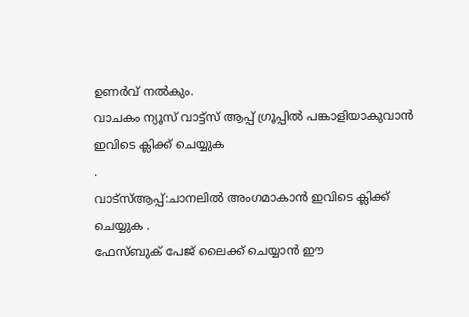ഉണർവ് നൽകും.
വാചകം ന്യൂസ് വാട്ട്സ് ആപ്പ് ഗ്രൂപ്പിൽ പങ്കാളിയാകുവാൻ
ഇവിടെ ക്ലിക്ക് ചെയ്യുക
.
വാട്സ്ആപ്പ്:ചാനലിൽ അംഗമാകാൻ ഇവിടെ ക്ലിക്ക് ചെയ്യുക .
ഫേസ്ബുക് പേജ് ലൈക്ക് ചെയ്യാൻ ഈ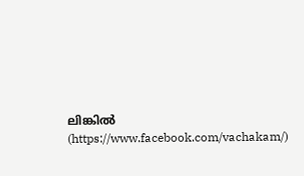ലിങ്കിൽ (https://www.facebook.com/vachakam/)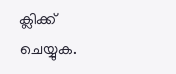ക്ലിക്ക് ചെയ്യുക.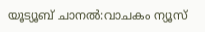യൂട്യൂബ് ചാനൽ:വാചകം ന്യൂസ്